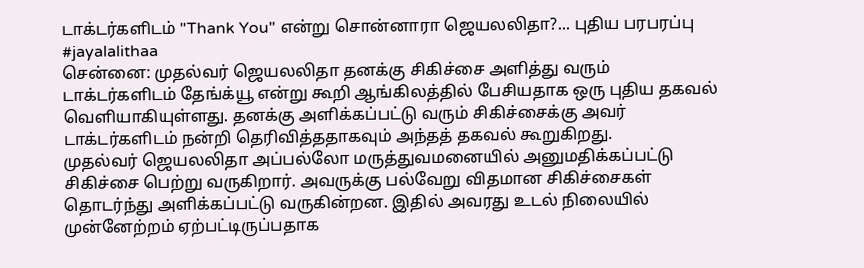டாக்டர்களிடம் "Thank You" என்று சொன்னாரா ஜெயலலிதா?... புதிய பரபரப்பு #jayalalithaa
சென்னை: முதல்வர் ஜெயலலிதா தனக்கு சிகிச்சை அளித்து வரும் டாக்டர்களிடம் தேங்க்யூ என்று கூறி ஆங்கிலத்தில் பேசியதாக ஒரு புதிய தகவல் வெளியாகியுள்ளது. தனக்கு அளிக்கப்பட்டு வரும் சிகிச்சைக்கு அவர் டாக்டர்களிடம் நன்றி தெரிவித்ததாகவும் அந்தத் தகவல் கூறுகிறது.
முதல்வர் ஜெயலலிதா அப்பல்லோ மருத்துவமனையில் அனுமதிக்கப்பட்டு சிகிச்சை பெற்று வருகிறார். அவருக்கு பல்வேறு விதமான சிகிச்சைகள் தொடர்ந்து அளிக்கப்பட்டு வருகின்றன. இதில் அவரது உடல் நிலையில் முன்னேற்றம் ஏற்பட்டிருப்பதாக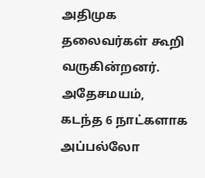அதிமுக தலைவர்கள் கூறி வருகின்றனர். அதேசமயம், கடந்த 6 நாட்களாக அப்பல்லோ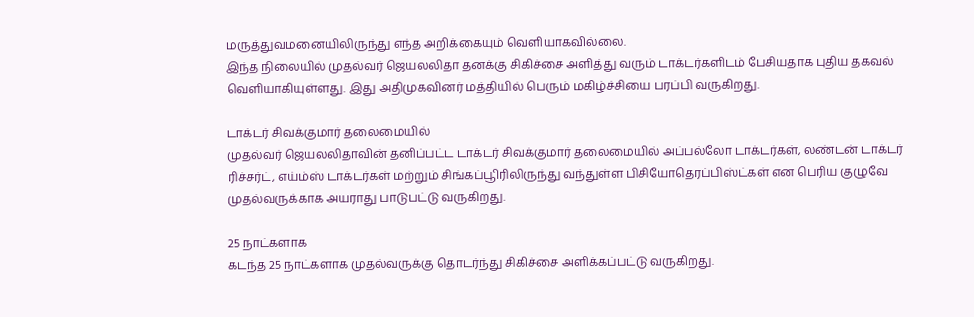மருத்துவமனையிலிருந்து எந்த அறிக்கையும் வெளியாகவில்லை.
இந்த நிலையில் முதல்வர் ஜெயலலிதா தனக்கு சிகிச்சை அளித்து வரும் டாக்டர்களிடம் பேசியதாக புதிய தகவல் வெளியாகியுள்ளது. இது அதிமுகவினர் மத்தியில் பெரும் மகிழ்ச்சியை பரப்பி வருகிறது.

டாக்டர் சிவக்குமார் தலைமையில்
முதல்வர் ஜெயலலிதாவின் தனிப்பட்ட டாக்டர் சிவக்குமார் தலைமையில் அப்பல்லோ டாக்டர்கள், லண்டன் டாக்டர் ரிச்சர்ட், எய்ம்ஸ் டாக்டர்கள் மற்றும் சிங்கப்பூிரிலிருந்து வந்துள்ள பிசியோதெரப்பிஸ்ட்கள் என பெரிய குழுவே முதல்வருக்காக அயராது பாடுபட்டு வருகிறது.

25 நாட்களாக
கடந்த 25 நாட்களாக முதல்வருக்கு தொடர்ந்து சிகிச்சை அளிக்கப்பட்டு வருகிறது.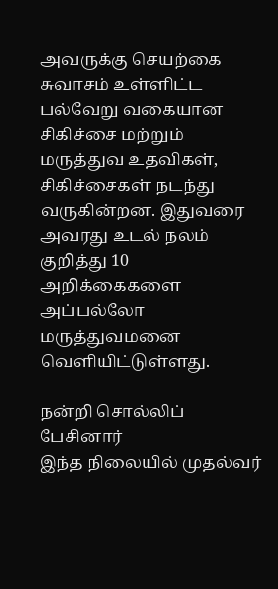அவருக்கு செயற்கை சுவாசம் உள்ளிட்ட பல்வேறு வகையான சிகிச்சை மற்றும் மருத்துவ உதவிகள், சிகிச்சைகள் நடந்து வருகின்றன. இதுவரை அவரது உடல் நலம் குறித்து 10 அறிக்கைகளை அப்பல்லோ மருத்துவமனை வெளியிட்டுள்ளது.

நன்றி சொல்லிப் பேசினார்
இந்த நிலையில் முதல்வர்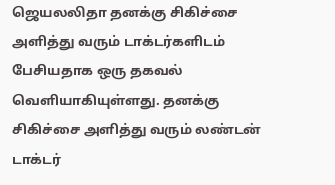ஜெயலலிதா தனக்கு சிகிச்சை அளித்து வரும் டாக்டர்களிடம் பேசியதாக ஒரு தகவல் வெளியாகியுள்ளது. தனக்கு சிகிச்சை அளித்து வரும் லண்டன் டாக்டர்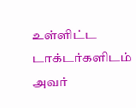உள்ளிட்ட டாக்டர்களிடம் அவர்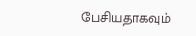பேசியதாகவும்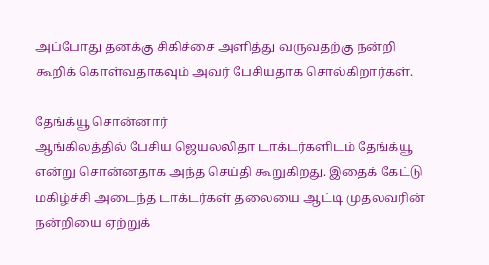அப்போது தனக்கு சிகிச்சை அளித்து வருவதற்கு நன்றி கூறிக் கொள்வதாகவும் அவர் பேசியதாக சொல்கிறார்கள்.

தேங்க்யூ சொன்னார்
ஆங்கிலத்தில் பேசிய ஜெயலலிதா டாக்டர்களிடம் தேங்க்யூ என்று சொன்னதாக அந்த செய்தி கூறுகிறது. இதைக் கேட்டு மகிழ்ச்சி அடைந்த டாக்டர்கள் தலையை ஆட்டி முதலவரின் நன்றியை ஏற்றுக்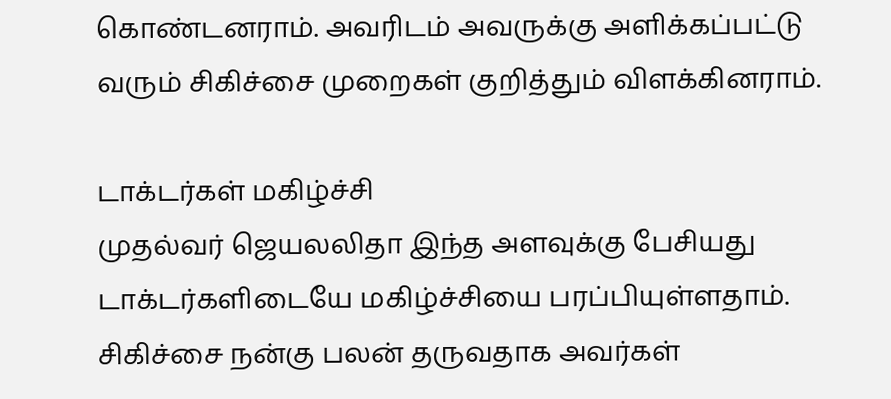கொண்டனராம். அவரிடம் அவருக்கு அளிக்கப்பட்டு வரும் சிகிச்சை முறைகள் குறித்தும் விளக்கினராம்.

டாக்டர்கள் மகிழ்ச்சி
முதல்வர் ஜெயலலிதா இந்த அளவுக்கு பேசியது டாக்டர்களிடையே மகிழ்ச்சியை பரப்பியுள்ளதாம். சிகிச்சை நன்கு பலன் தருவதாக அவர்கள்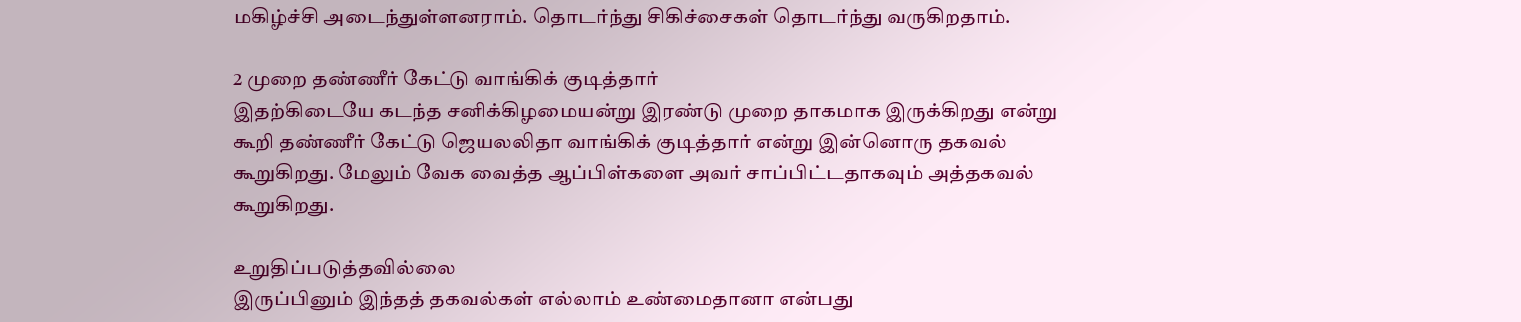மகிழ்ச்சி அடைந்துள்ளனராம். தொடர்ந்து சிகிச்சைகள் தொடர்ந்து வருகிறதாம்.

2 முறை தண்ணீர் கேட்டு வாங்கிக் குடித்தார்
இதற்கிடையே கடந்த சனிக்கிழமையன்று இரண்டு முறை தாகமாக இருக்கிறது என்று கூறி தண்ணீர் கேட்டு ஜெயலலிதா வாங்கிக் குடித்தார் என்று இன்னொரு தகவல் கூறுகிறது. மேலும் வேக வைத்த ஆப்பிள்களை அவர் சாப்பிட்டதாகவும் அத்தகவல் கூறுகிறது.

உறுதிப்படுத்தவில்லை
இருப்பினும் இந்தத் தகவல்கள் எல்லாம் உண்மைதானா என்பது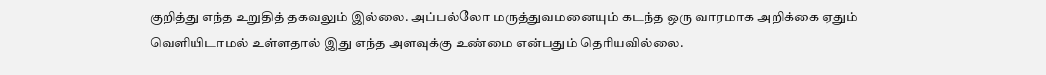குறித்து எந்த உறுதித் தகவலும் இல்லை. அப்பல்லோ மருத்துவமனையும் கடந்த ஒரு வாரமாக அறிக்கை ஏதும் வெளியிடாமல் உள்ளதால் இது எந்த அளவுக்கு உண்மை என்பதும் தெரியவில்லை.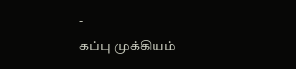-
கப்பு முக்கியம்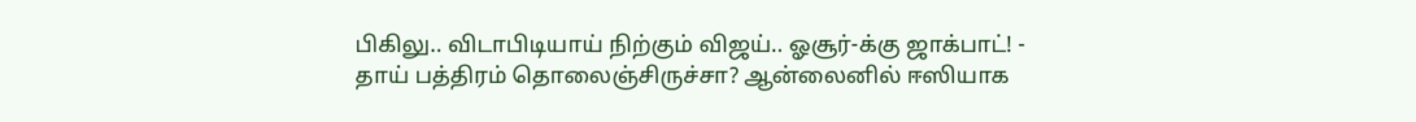பிகிலு.. விடாபிடியாய் நிற்கும் விஜய்.. ஓசூர்-க்கு ஜாக்பாட்! -
தாய் பத்திரம் தொலைஞ்சிருச்சா? ஆன்லைனில் ஈஸியாக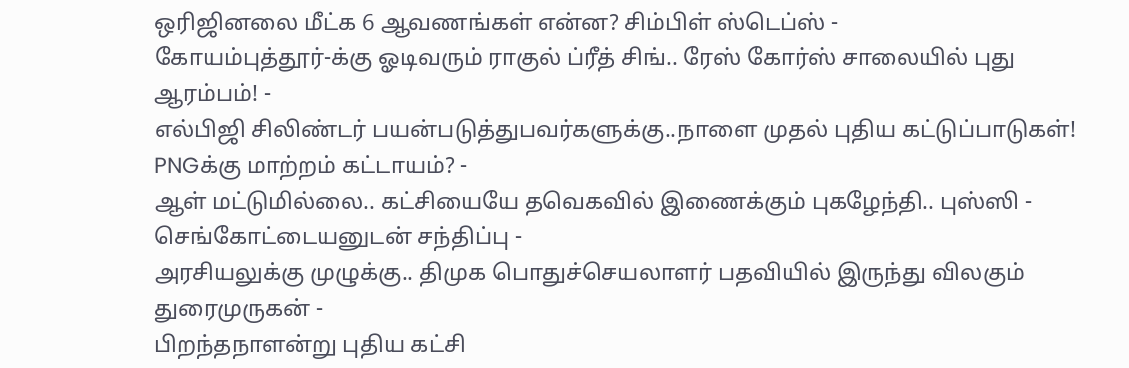ஒரிஜினலை மீட்க 6 ஆவணங்கள் என்ன? சிம்பிள் ஸ்டெப்ஸ் -
கோயம்புத்தூர்-க்கு ஓடிவரும் ராகுல் ப்ரீத் சிங்.. ரேஸ் கோர்ஸ் சாலையில் புது ஆரம்பம்! -
எல்பிஜி சிலிண்டர் பயன்படுத்துபவர்களுக்கு..நாளை முதல் புதிய கட்டுப்பாடுகள்! PNGக்கு மாற்றம் கட்டாயம்? -
ஆள் மட்டுமில்லை.. கட்சியையே தவெகவில் இணைக்கும் புகழேந்தி.. புஸ்ஸி - செங்கோட்டையனுடன் சந்திப்பு -
அரசியலுக்கு முழுக்கு.. திமுக பொதுச்செயலாளர் பதவியில் இருந்து விலகும் துரைமுருகன் -
பிறந்தநாளன்று புதிய கட்சி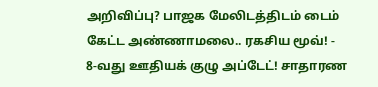அறிவிப்பு? பாஜக மேலிடத்திடம் டைம் கேட்ட அண்ணாமலை.. ரகசிய மூவ்! -
8-வது ஊதியக் குழு அப்டேட்! சாதாரண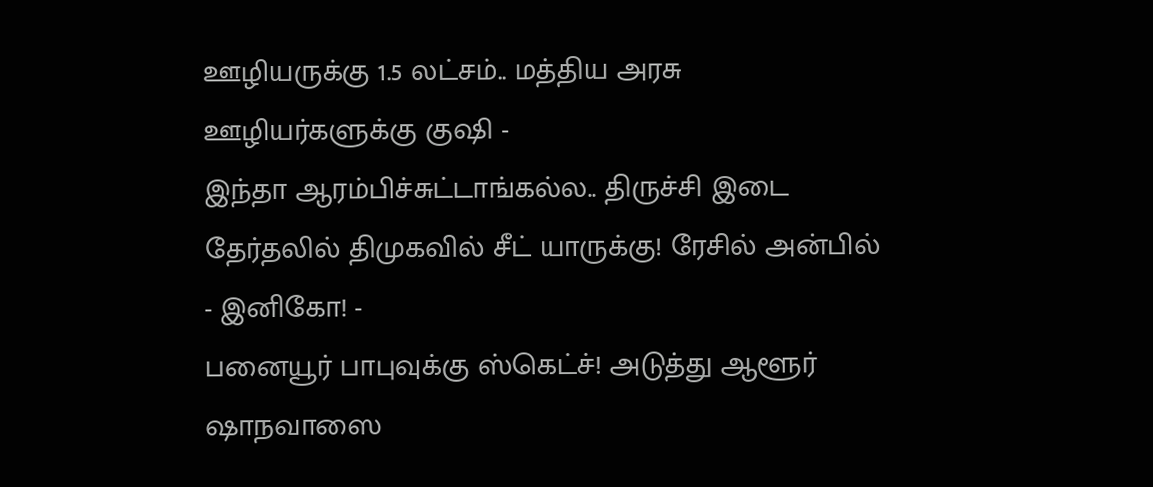ஊழியருக்கு 1.5 லட்சம்.. மத்திய அரசு ஊழியர்களுக்கு குஷி -
இந்தா ஆரம்பிச்சுட்டாங்கல்ல.. திருச்சி இடை தேர்தலில் திமுகவில் சீட் யாருக்கு! ரேசில் அன்பில் - இனிகோ! -
பனையூர் பாபுவுக்கு ஸ்கெட்ச்! அடுத்து ஆளூர் ஷாநவாஸை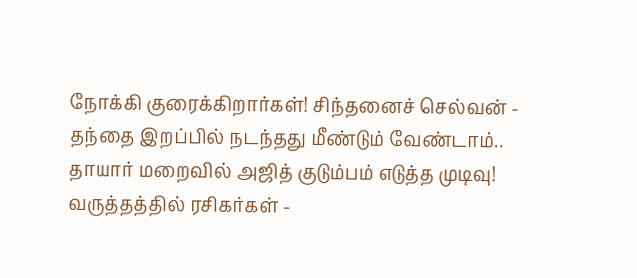நோக்கி குரைக்கிறார்கள்! சிந்தனைச் செல்வன் -
தந்தை இறப்பில் நடந்தது மீண்டும் வேண்டாம்.. தாயார் மறைவில் அஜித் குடும்பம் எடுத்த முடிவு! வருத்தத்தில் ரசிகர்கள் -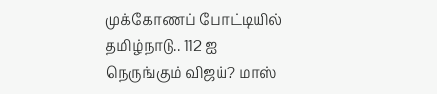முக்கோணப் போட்டியில் தமிழ்நாடு.. 112 ஐ நெருங்கும் விஜய்? மாஸ்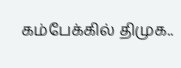கம்பேக்கில் திமுக..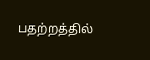பதற்றத்தில்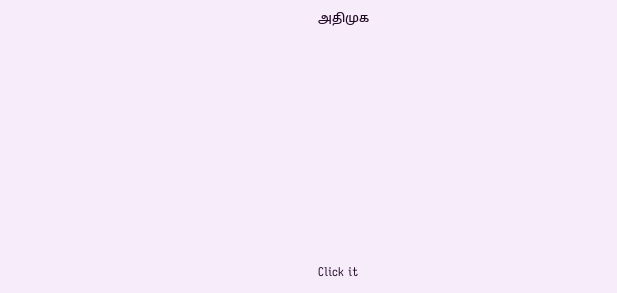அதிமுக












Click it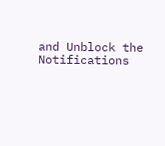and Unblock the Notifications